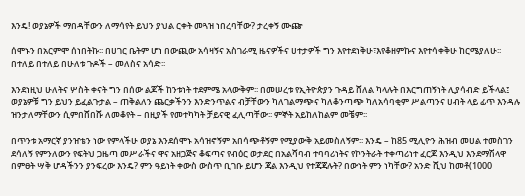እንዴ! ወያኔዎች ማበዳቸውን ለማሳየት ይህን ያህል ርቀት መጓዝ ነበረባቸው? ታረቀኝ ሙጬ

ሰሞኑን በአርምሞ ሰነበትኩ፡፡ በሀገር ቤትም ሆነ በውጪው አሳዛኝና አስገራሚ ዜናዎችና ሀተታዎች ግን እየተደነቅሁ፣እየቆዘምኩና እየተሳቀቅሁ ከርሜያለሁ፡፡ በተለይ በተለይ በሁለቱ ጉዶች – መለስና አሳድ፡፡

እንደነዚህ ሁለትና ሦስት ቀናት ግን በሰው ልጆች ከንቱነት ተደምሜ አላውቅም፡፡ በመሠረቱ የኢትዮጵያን ጉዳይ ሸለል ካላሉት በእርግጠኝነት ሊያሳብድ ይችላል፤ ወያኔዎቹ ግን ይህን ይፈልጉታል – ጠቅልለን ጨርቃችንን እንድንጥልና ብቻቸውን ካለገልማጭና ካለቆንጣጭ ካለአሳባቂም ሥልጣንና ሀብት ላይ ፊጥ እንዳሉ ዝንታለማቸውን ሲምበሸበሹ ለመቆየት – በዚያች የመተካካት ቻይናዊ ፈሊጣቸው፡፡ ምኞት አይከለከልም መቼም፡፡

በጥንቱ አማርኛ ያንዠቴን ነው የምላችሁ ወያኔ እንደሰሞኑ አሳዝኖኝም አበሳጭቶኝም የሚያውቅ አይመስለኝም፡፡ እንዴ – ከ85 ሚሊዮን ሕዝብ መሀል ተመስገን ደሳለኝ የምንለውን የፍትህ ጋዜጣ መሥራችና ዋና አዘጋጅና ቆፍጣና የብዕር ወታደር በአልሻባብ ተባባሪነትና የኮንትራት ተቀጣሪነተ ፈርጆ እንዲህ እንደማሽላዋ በምፀት ሣቅ ሆዳችንን ያንፍረው እንዴ? ምን ዓይነት ቀውስ ውስጥ ቢገቡ ይሆን ጃል እንዲህ የተጃጃሉት? በውነት ምን ነካቸው? አንድ ሺህ ከመቶ(1000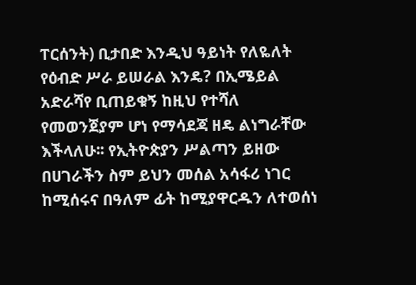ፐርሰንት) ቢታበድ እንዲህ ዓይነት የለዬለት የዕብድ ሥራ ይሠራል እንዴ? በኢሜይል አድራሻየ ቢጠይቁኝ ከዚህ የተሻለ የመወንጀያም ሆነ የማሳደጃ ዘዴ ልነግራቸው እችላለሁ፡፡ የኢትዮጵያን ሥልጣን ይዘው በሀገራችን ስም ይህን መሰል አሳፋሪ ነገር ከሚሰሩና በዓለም ፊት ከሚያዋርዱን ለተወሰነ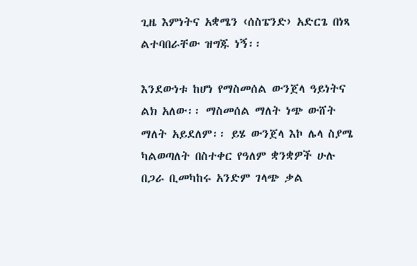ጊዜ እምነትና አቋሜን ‹ሰስፔንድ› አድርጌ በነጻ ልተባበራቸው ዝግጁ ነኝ፡፡

እንደውነቱ ከሆነ የማስመሰል ውንጀላ ዓይነትና ልክ አለው፡፡ ማስመሰል ማለት ነጭ ውሸት ማለት አይደለም፡፡ ይሄ ውንጀላ እኮ ሌላ ስያሜ ካልወጣለት በስተቀር የዓለም ቋንቋዎች ሁሉ በጋራ ቢመካከሩ አንድም ገላጭ ቃል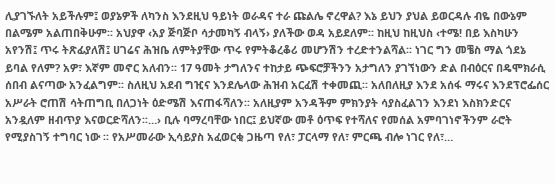ሊያገኙለት አይችሉም፤ ወያኔዎች ለካንስ እንደዚህ ዓይነት ወራዳና ተራ ጩልሌ ኖረዋል? እኔ ይህን ያህል ይወርዳሉ ብዬ በውኔም በልሜም አልጠበቅሁም፡፡ አህያዋ ‹አያ ጅባጅቦ ሳታመካኝ ብላኝ› ያለችው ወዳ አይደለም፡፡ ከዚህ ከዚህስ ‹ተሜ! በይ እስካሁን አየንሽ፤ ጥሩ ትጽፊያለሽ፤ ሀገሬና ሕዝቤ ለምትያቸው ጥሩ የምትቆረቆሪ መሆንሽን ተረድተንልሻል፡፡ ነገር ግን መቼስ ማል ጎደኔ ይባል የለም? አዎ፣ እኛም መኖር አለብን፡፡ 17 ዓመት ታግለንና ተከታይ ጭፍሮቻችንን አታግለን ያገኘነውን ድል በብዕርና በዴሞክራሲ ሰበብ ልናጣው አንፈልግም፡፡ ስለዚህ አደብ ግዢና እንደሌላው ሕዝብ አርፈሽ ተቀመጪ፡፡ አለበለዚያ እንደ አሰፋ ማሩና እንደፕሮፌሰር አሥራት ሮጠሽ ሳትጠግቢ በለጋነት ዕድሜሽ እናጠፋሻለን፡፡ አለዚያም አንዳችም ምክንያት ሳያስፈልገን እንደነ እስክንድርና አንዷለም ዘብጥያ እናወርድሻለን፡፡…› ቢሉ ባማረባቸው ነበር፤ ይህኛው መቶ ዕጥፍ የተሻለና የመሰል አምባገነኖችንም ራሮት የሚያስገኝ ተግባር ነው ፡፡ የአሥመራው ኢሳይያስ አፈወርቂ ጋዜጣ የለ፣ ፓርላማ የለ፣ ምርጫ ብሎ ነገር የለ፣…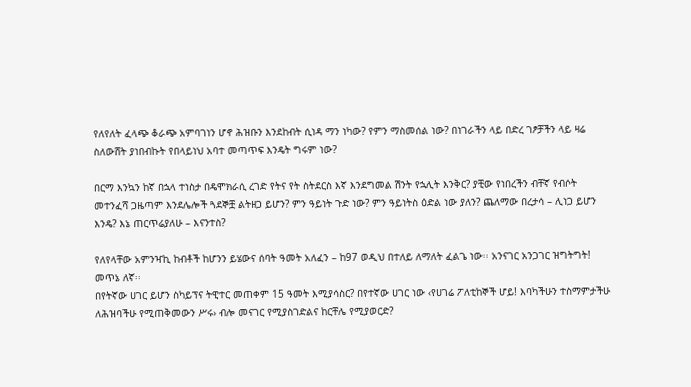የለየለት ፈላጭ ቆራጭ አምባገነን ሆኖ ሕዝቡን እንደከብት ሲነዳ ማን ነካው? የምን ማስመሰል ነው? በነገራችን ላይ በድረ ገፆቻችን ላይ ዛሬ ስለውሸት ያነበብኩት የበላይነህ አባተ መጣጥፍ እንዴት ግሩም ነው?

በርማ እንኳን ከኛ በኋላ ተነስታ በዴሞክራሲ ረገድ የትና የት ስትደርስ እኛ እንደግመል ሽንት የኋሊት እንቅር? ያቺው የነበረችን ብቸኛ የብሶት መተንፈሻ ጋዜጣም እንደሌሎች ጓደኞቿ ልትዘጋ ይሆን? ምን ዓይነት ጉድ ነው? ምን ዓይነትስ ዕድል ነው ያለን? ጨለማው በረታሳ – ሊነጋ ይሆን እንዴ? እኔ ጠርጥሬያለሁ – እናንተስ?

የለየላቸው አምንዣኪ ከብቶች ከሆንን ይሄውና ሰባት ዓመት አለፈን – ከ97 ወዲህ በተለይ ለማለት ፈልጌ ነው፡፡ አንናገር አንጋገር ዝግትግት! መጥኔ ለኛ፡፡
በየትኛው ሀገር ይሆን ስካይፕና ትዊተር መጠቀም 15 ዓመት እሚያሳስር? በየተኛው ሀገር ነው ‹የሀገሬ ፖለቲከኞች ሆይ! እባካችሁን ተስማምታችሁ ለሕዝባችሁ የሚጠቅመውን ሥሩ› ብሎ መናገር የሚያስገድልና ከርቸሌ የሚያወርድ?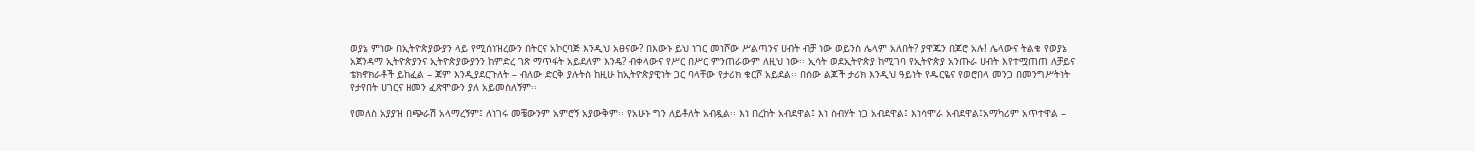ወያኔ ምነው በኢትዮጵያውያን ላይ የሚሰነዝረውን በትርና አኮርባጅ እንዲህ አፀናው? በእውኑ ይህ ነገር መነሾው ሥልጣንና ሀብት ብቻ ነው ወይንስ ሌላም አለበት? ያዋጁን በጆሮ አሉ! ሌላውና ትልቁ የወያኔ አጀንዳማ ኢትዮጵያንና ኢትዮጵያውያንን ከምድረ ገጽ ማጥፋት አይደለም እንዴ? ብቀላውና የሥር በሥር ምንጠራውም ለዚህ ነው፡፡ ኢሳት ወደኢትዮጵያ ከሚገባ የኢትዮጵያ አንጡራ ሀብት እየተሟጠጠ ለቻይና ቴክኖክራቶች ይከፈል – ጃም እንዲያደርጉለት – ብለው ድርቅ ያሉትስ ከዚሁ ከኢትዮጵያዊነት ጋር ባላቸው የታሪክ ቁርሾ አይደል፡፡ በሰው ልጆች ታሪክ እንዲህ ዓይነት የዱርዬና የወሮበላ መንጋ በመንግሥትነት የታየበት ሀገርና ዘመን ፈጽሞውን ያለ አይመስለኝም፡፡

የመለስ አያያዝ በጭራሽ አላማረኝም፤ ለነገሩ መቼውንም አምሮኝ አያውቅም፡፡ የአሁኑ ግን ለይቶለት አብዷል፡፡ እነ በረከት አብደዋል፤ እነ ስብሃት ነጋ አብደዋል፤ እነሳሞራ አብደዋል፤አማካሪም አጥተዋል –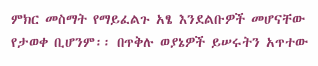ምክር መስማት የማይፈልጉ አፄ እንደልቡዎች መሆናቸው የታወቀ ቢሆንም፡፡ በጥቅሉ ወያኔዎች ይሠሩትን አጥተው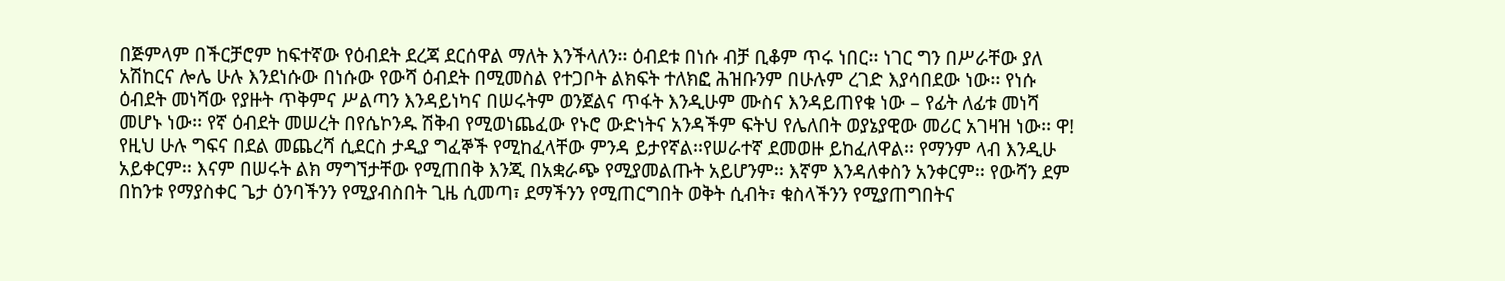በጅምላም በችርቻሮም ከፍተኛው የዕብደት ደረጃ ደርሰዋል ማለት እንችላለን፡፡ ዕብደቱ በነሱ ብቻ ቢቆም ጥሩ ነበር፡፡ ነገር ግን በሥራቸው ያለ አሽከርና ሎሌ ሁሉ እንደነሱው በነሱው የውሻ ዕብደት በሚመስል የተጋቦት ልክፍት ተለክፎ ሕዝቡንም በሁሉም ረገድ እያሳበደው ነው፡፡ የነሱ ዕብደት መነሻው የያዙት ጥቅምና ሥልጣን እንዳይነካና በሠሩትም ወንጀልና ጥፋት እንዲሁም ሙስና እንዳይጠየቁ ነው – የፊት ለፊቱ መነሻ መሆኑ ነው፡፡ የኛ ዕብደት መሠረት በየሴኮንዱ ሽቅብ የሚወነጨፈው የኑሮ ውድነትና አንዳችም ፍትህ የሌለበት ወያኔያዊው መሪር አገዛዝ ነው፡፡ ዋ! የዚህ ሁሉ ግፍና በደል መጨረሻ ሲደርስ ታዲያ ግፈኞች የሚከፈላቸው ምንዳ ይታየኛል፡፡የሠራተኛ ደመወዙ ይከፈለዋል፡፡ የማንም ላብ እንዲሁ አይቀርም፡፡ እናም በሠሩት ልክ ማግኘታቸው የሚጠበቅ እንጂ በአቋራጭ የሚያመልጡት አይሆንም፡፡ እኛም እንዳለቀስን አንቀርም፡፡ የውሻን ደም በከንቱ የማያስቀር ጌታ ዕንባችንን የሚያብስበት ጊዜ ሲመጣ፣ ደማችንን የሚጠርግበት ወቅት ሲብት፣ ቁስላችንን የሚያጠግበትና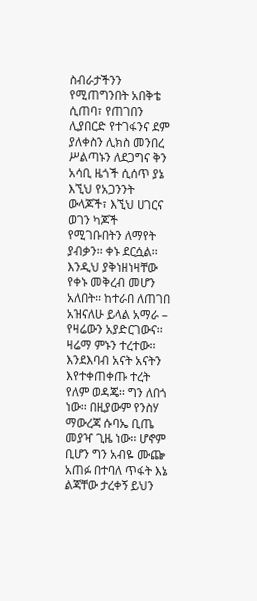ስብራታችንን የሚጠግንበት አበቅቴ ሲጠባ፣ የጠገበን ሊያበርድ የተገፋንና ደም ያለቀስን ሊክስ መንበረ ሥልጣኑን ለደጋግና ቅን አሳቢ ዜጎች ሲሰጥ ያኔ እኚህ የአጋንንት ውላጆች፣ እኚህ ሀገርና ወገን ካጆች የሚገቡበትን ለማየት ያብቃን፡፡ ቀኑ ደርሷል፡፡ እንዲህ ያቅነዘነዛቸው የቀኑ መቅረብ መሆን አለበት፡፡ ከተራበ ለጠገበ አዝናለሁ ይላል አማራ – የዛሬውን አያድርገውና፡፡ ዛሬማ ምኑን ተረተው፡፡ እንደእባብ አናት አናትን እየተቀጠቀጡ ተረት የለም ወዳጄ፡፡ ግን ለበጎ ነው፡፡ በዚያውም የንስሃ ማውረጃ ሱባኤ ቢጤ መያዣ ጊዜ ነው፡፡ ሆኖም ቢሆን ግን አብዬ ሙጬ አጠፉ በተባለ ጥፋት እኔ ልጃቸው ታረቀኝ ይህን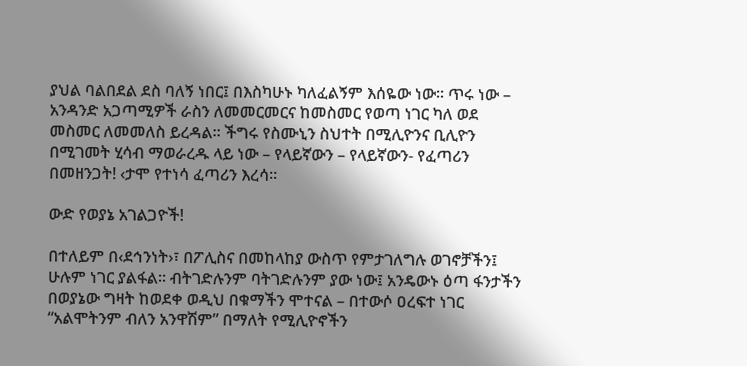ያህል ባልበደል ደስ ባለኝ ነበር፤ በእስካሁኑ ካለፈልኝም እሰዬው ነው፡፡ ጥሩ ነው – አንዳንድ አጋጣሚዎች ራስን ለመመርመርና ከመስመር የወጣ ነገር ካለ ወደ መስመር ለመመለስ ይረዳል፡፡ ችግሩ የስሙኒን ስህተት በሚሊዮንና ቢሊዮን በሚገመት ሂሳብ ማወራረዱ ላይ ነው – የላይኛውን – የላይኛውን- የፈጣሪን በመዘንጋት! ‹ታሞ የተነሳ ፈጣሪን እረሳ፡፡

ውድ የወያኔ አገልጋዮች!

በተለይም በ‹ደኅንነት›፣ በፖሊስና በመከላከያ ውስጥ የምታገለግሉ ወገኖቻችን፤
ሁሉም ነገር ያልፋል፡፡ ብትገድሉንም ባትገድሉንም ያው ነው፤ አንዴውኑ ዕጣ ፋንታችን በወያኔው ግዛት ከወደቀ ወዲህ በቁማችን ሞተናል – በተውሶ ዐረፍተ ነገር “አልሞትንም ብለን አንዋሽም” በማለት የሚሊዮኖችን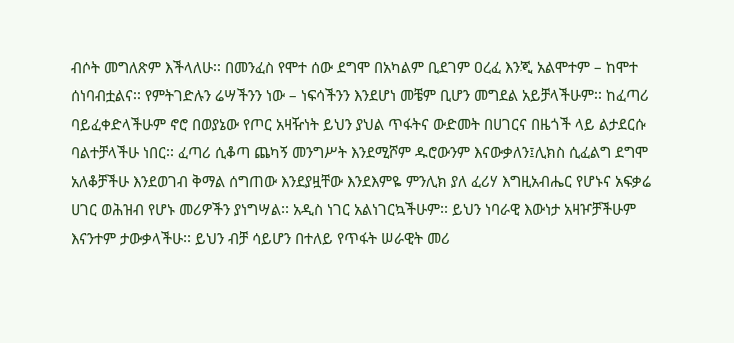ብሶት መግለጽም እችላለሁ፡፡ በመንፈስ የሞተ ሰው ደግሞ በአካልም ቢደገም ዐረፈ እንጂ አልሞተም – ከሞተ ሰነባብቷልና፡፡ የምትገድሉን ሬሣችንን ነው – ነፍሳችንን እንደሆነ መቼም ቢሆን መግደል አይቻላችሁም፡፡ ከፈጣሪ ባይፈቀድላችሁም ኖሮ በወያኔው የጦር አዛዥነት ይህን ያህል ጥፋትና ውድመት በሀገርና በዜጎች ላይ ልታደርሱ ባልተቻላችሁ ነበር፡፡ ፈጣሪ ሲቆጣ ጨካኝ መንግሥት እንደሚሾም ዱሮውንም እናውቃለን፤ሊክስ ሲፈልግ ደግሞ አለቆቻችሁ እንደወገብ ቅማል ሰግጠው እንደያዟቸው እንደእምዬ ምንሊክ ያለ ፈሪሃ እግዚአብሔር የሆኑና አፍቃሬ ሀገር ወሕዝብ የሆኑ መሪዎችን ያነግሣል፡፡ አዲስ ነገር አልነገርኳችሁም፡፡ ይህን ነባራዊ እውነታ አዛዦቻችሁም እናንተም ታውቃላችሁ፡፡ ይህን ብቻ ሳይሆን በተለይ የጥፋት ሠራዊት መሪ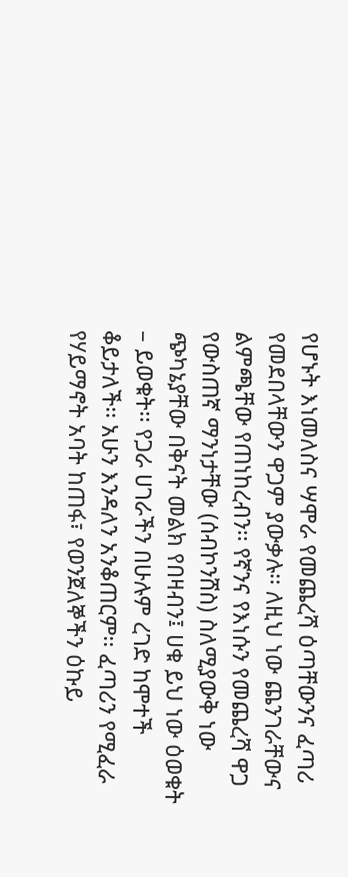የሆኑት እነመለስና ሣሞራ የመጨረሻ ዕጣቸውንና ፈጣሪ የመደበላቸውን ዋጋም ያውቃሉ፡፡ ለዚህ ነው ጨንገራቸውና ልምጫቸው የጠነከረብን፡፡ የኛንና የእነሱን የመጨረሻ ዋጋ የውስጠኛ ማንነታቸው (ሰብኮንሸስ) ስለሚያውቅ ነው ጭካኔያቸው በቅናት መልክ የበዛብን፤ ሀቁ ይህ ነው ዕወቁት – ይወቁት፡፡ የጋራ ሀገራችን በሁሉም ረገድ ከሞተች ቆይታለች፡፡ አሁን እንዳለን አንቆጠርም፡፡ ፈጣሪን የሚፈራ የሃይማኖት አባት ከጠፋ፣ የወንጀለኞችን ዕኩይ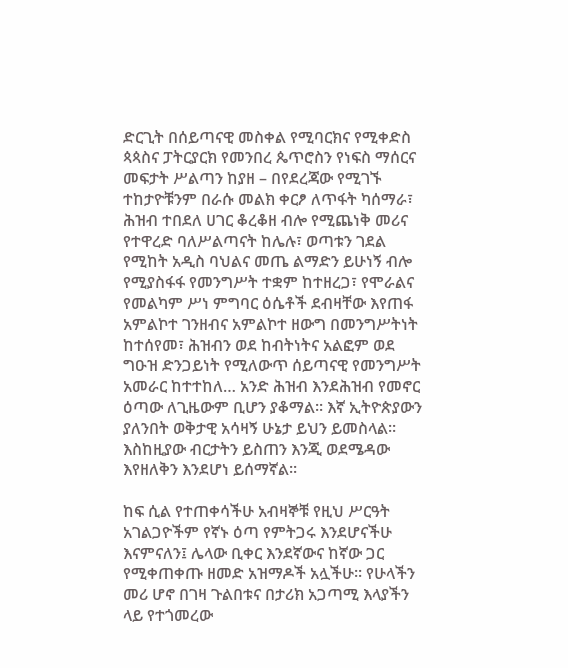ድርጊት በሰይጣናዊ መስቀል የሚባርክና የሚቀድስ ጳጳስና ፓትርያርክ የመንበረ ጴጥሮስን የነፍስ ማሰርና መፍታት ሥልጣን ከያዘ – በየደረጃው የሚገኙ ተከታዮቹንም በራሱ መልክ ቀርፆ ለጥፋት ካሰማራ፣ ሕዝብ ተበደለ ሀገር ቆረቆዘ ብሎ የሚጨነቅ መሪና የተዋረድ ባለሥልጣናት ከሌሉ፣ ወጣቱን ገደል የሚከት አዲስ ባህልና መጤ ልማድን ይሁነኝ ብሎ የሚያስፋፋ የመንግሥት ተቋም ከተዘረጋ፣ የሞራልና የመልካም ሥነ ምግባር ዕሴቶች ደብዛቸው እየጠፋ አምልኮተ ገንዘብና አምልኮተ ዘውግ በመንግሥትነት ከተሰየመ፣ ሕዝብን ወደ ከብትነትና አልፎም ወደ ግዑዝ ድንጋይነት የሚለውጥ ሰይጣናዊ የመንግሥት አመራር ከተተከለ… አንድ ሕዝብ እንደሕዝብ የመኖር ዕጣው ለጊዜውም ቢሆን ያቆማል፡፡ እኛ ኢትዮጵያውን ያለንበት ወቅታዊ አሳዛኝ ሁኔታ ይህን ይመስላል፡፡ እስከዚያው ብርታትን ይስጠን እንጂ ወደሜዳው እየዘለቅን እንደሆነ ይሰማኛል፡፡

ከፍ ሲል የተጠቀሳችሁ አብዛኞቹ የዚህ ሥርዓት አገልጋዮችም የኛኑ ዕጣ የምትጋሩ እንደሆናችሁ እናምናለን፤ ሌላው ቢቀር እንደኛውና ከኛው ጋር የሚቀጠቀጡ ዘመድ አዝማዶች አሏችሁ፡፡ የሁላችን መሪ ሆኖ በገዛ ጉልበቱና በታሪክ አጋጣሚ እላያችን ላይ የተጎመረው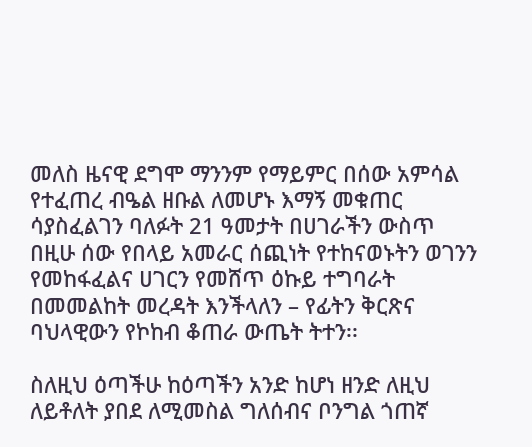መለስ ዜናዊ ደግሞ ማንንም የማይምር በሰው አምሳል የተፈጠረ ብዔል ዘቡል ለመሆኑ እማኝ መቁጠር ሳያስፈልገን ባለፉት 21 ዓመታት በሀገራችን ውስጥ በዚሁ ሰው የበላይ አመራር ሰጪነት የተከናወኑትን ወገንን የመከፋፈልና ሀገርን የመሸጥ ዕኩይ ተግባራት በመመልከት መረዳት እንችላለን – የፊትን ቅርጽና ባህላዊውን የኮከብ ቆጠራ ውጤት ትተን፡፡

ስለዚህ ዕጣችሁ ከዕጣችን አንድ ከሆነ ዘንድ ለዚህ ለይቶለት ያበደ ለሚመስል ግለሰብና ቦንግል ጎጠኛ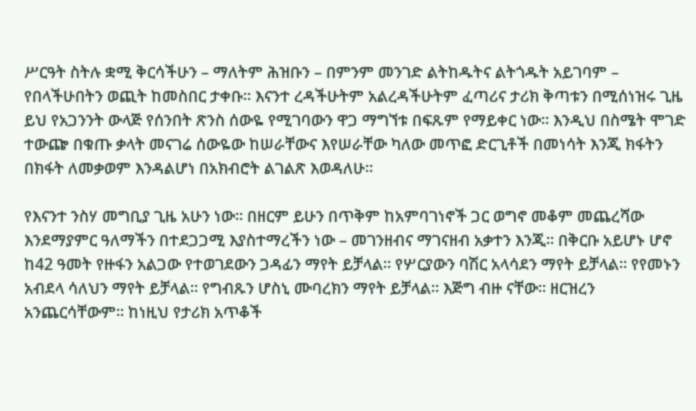ሥርዓት ስትሉ ቋሚ ቅርሳችሁን – ማለትም ሕዝቡን – በምንም መንገድ ልትከዱትና ልትጎዱት አይገባም – የበላችሁበትን ወጪት ከመስበር ታቀቡ፡፡ እናንተ ረዳችሁትም አልረዳችሁትም ፈጣሪና ታሪክ ቅጣቱን በሚሰነዝሩ ጊዜ ይህ የአጋንንት ውላጅ የሰንበት ጽንስ ሰውዬ የሚገባውን ዋጋ ማግኘቱ በፍጹም የማይቀር ነው፡፡ እንዲህ በስሜት ሞገድ ተውጬ በቁጡ ቃላት መናገሬ ሰውዬው ከሠራቸውና እየሠራቸው ካለው መጥፎ ድርጊቶች በመነሳት እንጂ ክፋትን በክፋት ለመቃወም እንዳልሆነ በአክብሮት ልገልጽ እወዳለሁ፡፡

የእናንተ ንስሃ መግቢያ ጊዜ አሁን ነው፡፡ በዘርም ይሁን በጥቅም ከአምባገነኖች ጋር ወግኖ መቆም መጨረሻው እንደማያምር ዓለማችን በተደጋጋሚ እያስተማረችን ነው – መገንዘብና ማገናዘብ አቃተን እንጂ፡፡ በቅርቡ አይሆኑ ሆኖ ከ42 ዓመት የዙፋን አልጋው የተወገደውን ጋዳፊን ማየት ይቻላል፡፡ የሦርያውን ባሽር አላሳደን ማየት ይቻላል፡፡ የየመኑን አብደላ ሳለህን ማየት ይቻላል፡፡ የግብጹን ሆስኒ ሙባረክን ማየት ይቻላል፡፡ እጅግ ብዙ ናቸው፡፡ ዘርዝረን አንጨርሳቸውም፡፡ ከነዚህ የታሪክ አጥቆች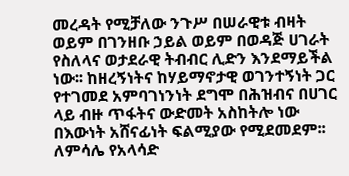መረዳት የሚቻለው ንጉሥ በሠራዊቱ ብዛት ወይም በገንዘቡ ኃይል ወይም በወዳጅ ሀገራት የስለላና ወታደራዊ ትብብር ሊድን እንደማይችል ነው፡፡ ከዘረኝነትና ከሃይማኖታዊ ወገንተኝነት ጋር የተገመደ አምባገነንነት ደግሞ በሕዝብና በሀገር ላይ ብዙ ጥፋትና ውድመት አስከትሎ ነው በእውነት አሸናፊነት ፍልሚያው የሚደመደም፡፡ ለምሳሌ የአላሳድ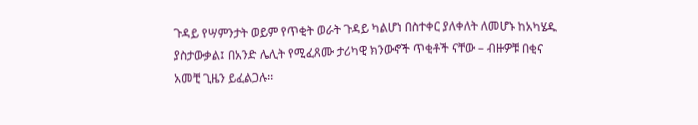ጉዳይ የሣምንታት ወይም የጥቂት ወራት ጉዳይ ካልሆነ በስተቀር ያለቀለት ለመሆኑ ከአካሄዱ ያስታውቃል፤ በአንድ ሌሊት የሚፈጸሙ ታሪካዊ ክንውኖች ጥቂቶች ናቸው – ብዙዎቹ በቂና አመቺ ጊዜን ይፈልጋሉ፡፡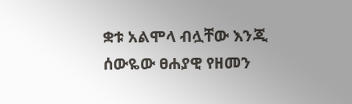ቋቱ አልሞላ ብሏቸው እንጂ ሰውዬው ፀሐያዊ የዘመን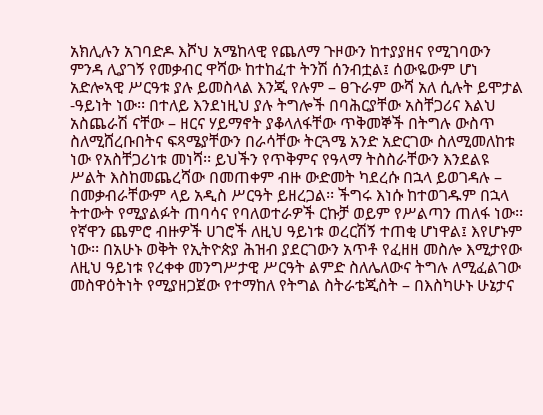አክሊሉን አገባድዶ እሾህ አሜከላዊ የጨለማ ጉዞውን ከተያያዘና የሚገባውን ምንዳ ሊያገኝ የመቃብር ዋሻው ከተከፈተ ትንሽ ሰንብቷል፤ ሰውዬውም ሆነ አድሎኣዊ ሥርዓቱ ያሉ ይመስላል እንጂ የሉም – ፀጉራም ውሻ አለ ሲሉት ይሞታል -ዓይነት ነው፡፡ በተለይ እንደነዚህ ያሉ ትግሎች በባሕርያቸው አስቸጋሪና እልህ አስጨራሽ ናቸው – ዘርና ሃይማኖት ያቆላለፋቸው ጥቅመኞች በትግሉ ውስጥ ስለሚሸረቡበትና ፍጻሜያቸውን በራሳቸው ትርጓሜ አንድ አድርገው ስለሚመለከቱ ነው የአስቸጋሪነቱ መነሻ፡፡ ይህችን የጥቅምና የዓላማ ትስስራቸውን እንደልዩ ሥልት እስከመጨረሻው በመጠቀም ብዙ ውድመት ካደረሱ በኋላ ይወገዳሉ – በመቃብራቸውም ላይ አዲስ ሥርዓት ይዘረጋል፡፡ ችግሩ እነሱ ከተወገዱም በኋላ ትተውት የሚያልፉት ጠባሳና የባለወተራዎች ርኩቻ ወይም የሥልጣን ጠለፋ ነው፡፡ የኛዋን ጨምሮ ብዙዎች ሀገሮች ለዚህ ዓይነቱ ወረርሽኝ ተጠቂ ሆነዋል፤ እየሆኑም ነው፡፡ በአሁኑ ወቅት የኢትዮጵያ ሕዝብ ያደርገውን አጥቶ የፈዘዘ መስሎ እሚታየው ለዚህ ዓይነቱ የረቀቀ መንግሥታዊ ሥርዓት ልምድ ስለሌለውና ትግሉ ለሚፈልገው መስዋዕትነት የሚያዘጋጀው የተማከለ የትግል ስትራቴጂስት – በእስካሁኑ ሁኔታና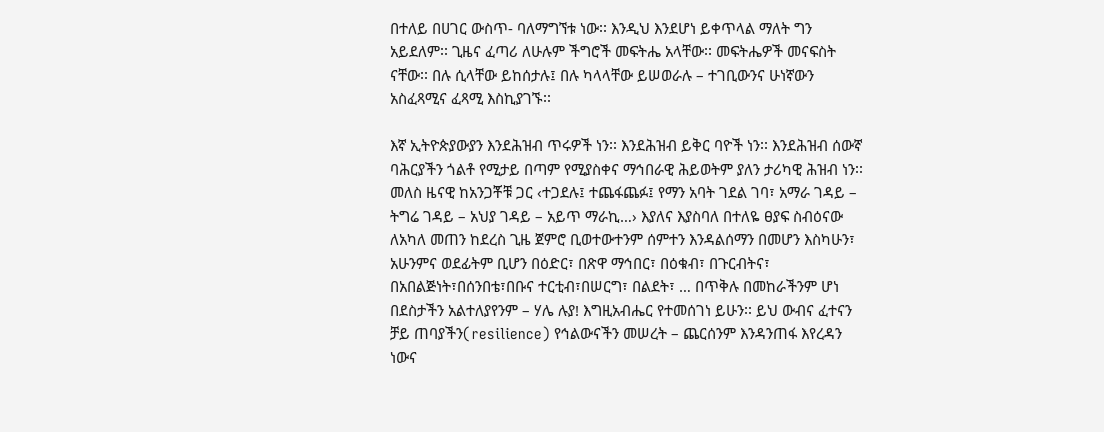በተለይ በሀገር ውስጥ- ባለማግኘቱ ነው፡፡ እንዲህ እንደሆነ ይቀጥላል ማለት ግን አይደለም፡፡ ጊዜና ፈጣሪ ለሁሉም ችግሮች መፍትሔ አላቸው፡፡ መፍትሔዎች መናፍስት ናቸው፡፡ በሉ ሲላቸው ይከሰታሉ፤ በሉ ካላላቸው ይሠወራሉ – ተገቢውንና ሁነኛውን አስፈጻሚና ፈጻሚ እስኪያገኙ፡፡

እኛ ኢትዮጵያውያን እንደሕዝብ ጥሩዎች ነን፡፡ እንደሕዝብ ይቅር ባዮች ነን፡፡ እንደሕዝብ ሰውኛ ባሕርያችን ጎልቶ የሚታይ በጣም የሚያስቀና ማኅበራዊ ሕይወትም ያለን ታሪካዊ ሕዝብ ነን፡፡ መለስ ዜናዊ ከአንጋቾቹ ጋር ‹ተጋደሉ፤ ተጨፋጨፉ፤ የማን አባት ገደል ገባ፣ አማራ ገዳይ – ትግሬ ገዳይ – አህያ ገዳይ – አይጥ ማራኪ…› እያለና እያስባለ በተለዬ ፀያፍ ስብዕናው ለአካለ መጠን ከደረስ ጊዜ ጀምሮ ቢወተውተንም ሰምተን እንዳልሰማን በመሆን እስካሁን፣ አሁንምና ወደፊትም ቢሆን በዕድር፣ በጽዋ ማኅበር፣ በዕቁብ፣ በጉርብትና፣ በአበልጅነት፣በሰንበቴ፣በቡና ተርቲብ፣በሠርግ፣ በልደት፣ … በጥቅሉ በመከራችንም ሆነ በደስታችን አልተለያየንም – ሃሌ ሉያ! እግዚአብሔር የተመሰገነ ይሁን፡፡ ይህ ውብና ፈተናን ቻይ ጠባያችን(resilience) የኅልውናችን መሠረት – ጨርሰንም እንዳንጠፋ እየረዳን ነውና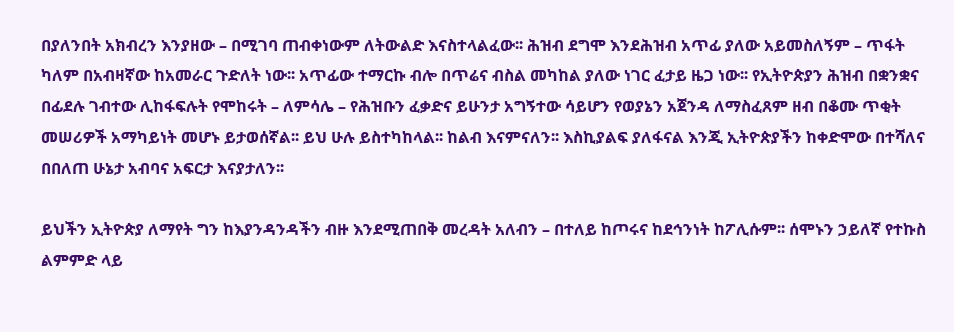በያለንበት አክብረን እንያዘው – በሚገባ ጠብቀነውም ለትውልድ እናስተላልፈው፡፡ ሕዝብ ደግሞ እንደሕዝብ አጥፊ ያለው አይመስለኝም – ጥፋት ካለም በአብዛኛው ከአመራር ጉድለት ነው፡፡ አጥፊው ተማርኩ ብሎ በጥሬና ብስል መካከል ያለው ነገር ፈታይ ዜጋ ነው፡፡ የኢትዮጵያን ሕዝብ በቋንቋና በፊደሉ ገብተው ሊከፋፍሉት የሞከሩት – ለምሳሌ – የሕዝቡን ፈቃድና ይሁንታ አግኝተው ሳይሆን የወያኔን አጀንዳ ለማስፈጸም ዘብ በቆሙ ጥቂት መሠሪዎች አማካይነት መሆኑ ይታወሰኛል፡፡ ይህ ሁሉ ይስተካከላል፡፡ ከልብ እናምናለን፡፡ እስኪያልፍ ያለፋናል እንጂ ኢትዮጵያችን ከቀድሞው በተሻለና በበለጠ ሁኔታ አብባና አፍርታ እናያታለን፡፡

ይህችን ኢትዮጵያ ለማየት ግን ከእያንዳንዳችን ብዙ እንደሚጠበቅ መረዳት አለብን – በተለይ ከጦሩና ከደኅንነት ከፖሊሱም፡፡ ሰሞኑን ኃይለኛ የተኩስ ልምምድ ላይ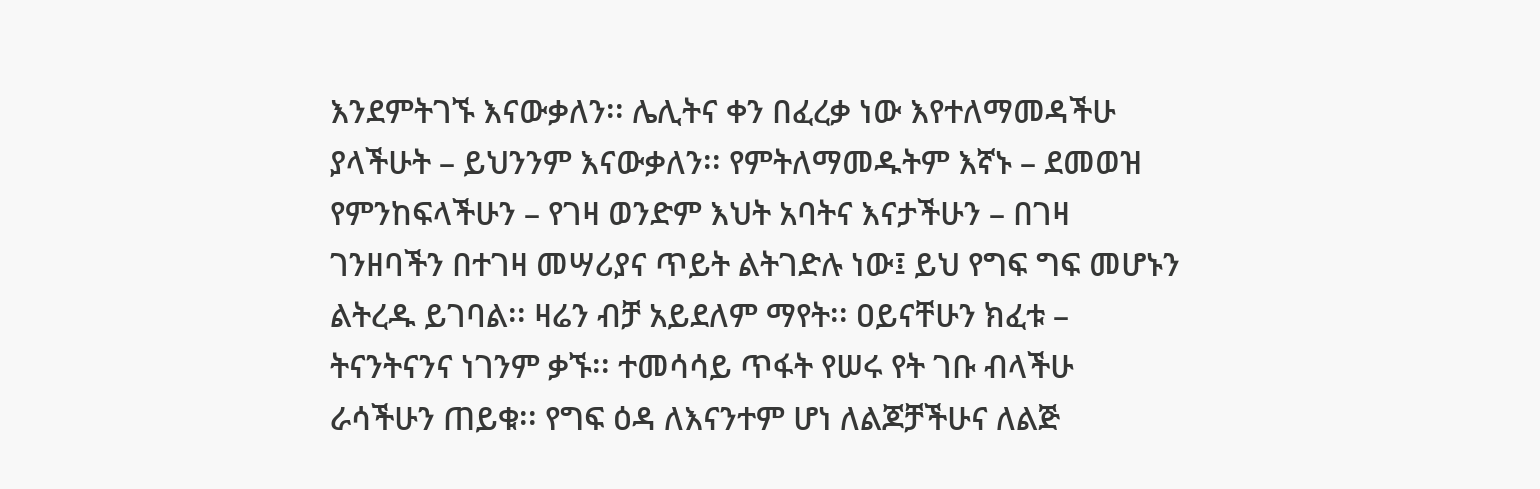እንደምትገኙ እናውቃለን፡፡ ሌሊትና ቀን በፈረቃ ነው እየተለማመዳችሁ ያላችሁት – ይህንንም እናውቃለን፡፡ የምትለማመዱትም እኛኑ – ደመወዝ የምንከፍላችሁን – የገዛ ወንድም እህት አባትና እናታችሁን – በገዛ ገንዘባችን በተገዛ መሣሪያና ጥይት ልትገድሉ ነው፤ ይህ የግፍ ግፍ መሆኑን ልትረዱ ይገባል፡፡ ዛሬን ብቻ አይደለም ማየት፡፡ ዐይናቸሁን ክፈቱ – ትናንትናንና ነገንም ቃኙ፡፡ ተመሳሳይ ጥፋት የሠሩ የት ገቡ ብላችሁ ራሳችሁን ጠይቁ፡፡ የግፍ ዕዳ ለእናንተም ሆነ ለልጆቻችሁና ለልጅ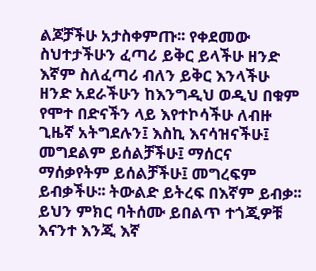ልጆቻችሁ አታስቀምጡ፡፡ የቀደመው ስህተታችሁን ፈጣሪ ይቅር ይላችሁ ዘንድ እኛም ስለፈጣሪ ብለን ይቅር እንላችሁ ዘንድ አደራችሁን ከእንግዲህ ወዲህ በቁም የሞተ በድናችን ላይ እየተኮሳችሁ ለብዙ ጊዜኛ አትግደሉን፤ እስኪ እናሳዝናችሁ፤ መግደልም ይሰልቻችሁ፤ ማሰርና ማሰቃየትም ይሰልቻችሁ፤ መግረፍም ይብቃችሁ፡፡ ትውልድ ይትረፍ በእኛም ይብቃ፡፡ ይህን ምክር ባትሰሙ ይበልጥ ተጎጂዎቹ እናንተ እንጂ እኛ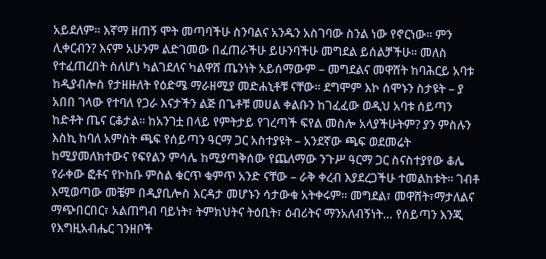አይደለም፡፡ እኛማ ዘጠኝ ሞት መጣባችሁ ስንባልና አንዱን አስገባው ስንል ነው የኖርነው፡፡ ምን ሊቀርብን? እናም አሁንም ልድገመው በፈጠራችሁ ይሁንባችሁ መግደል ይሰልቻችሁ፡፡ መለስ የተፈጠረበት ስለሆነ ካልገደለና ካልዋሸ ጤንነት አይሰማውም – መግደልና መዋሸት ከባሕርይ አባቱ ከዲያብሎስ የታዘዙለት የዕድሜ ማራዘሚያ መድሐኒቶቹ ናቸው፡፡ ደግሞም እኮ ሰሞኑን ስታዩት – ያ አበበ ገላው የተባለ የጋራ እናታችን ልጅ በጌቶቹ መሀል ቀልቡን ከገፈፈው ወዲህ አባቱ ሰይጣን ከድቶት ጤና ርቆታል፡፡ ከአንገቷ በላይ የምትታይ የገረጣች ፍየል መስሎ አላያችሁትም? ያን ምስሉን እስኪ ከባለ አምስት ጫፍ የሰይጣን ዓርማ ጋር አስተያዩት – አንደኛው ጫፍ ወደመሬት ከሚያመለክተውና የፍየልን ምሳሌ ከሚያጣቅሰው የጨለማው ንጉሥ ዓርማ ጋር ስናስተያየው ቆሌ የራቀው ፎቶና የኮከቡ ምስል ቁርጥ ቁምጥ አንድ ናቸው – ራቅ ቀረብ እያደረጋችሁ ተመልከቱት፡፡ ገብቶ እሚወጣው መቼም በዲያቢሎስ እርዳታ መሆኑን ሳታውቁ አትቀሩም፡፡ መግደል፣ መዋሸት፣ማታለልና ማጭበርበር፣ አልጠግብ ባይነት፣ ትምክህትና ትዕቢት፣ ዕብሪትና ማንአለብኝነት… የሰይጣን እንጂ የእግዚአብሔር ገንዘቦች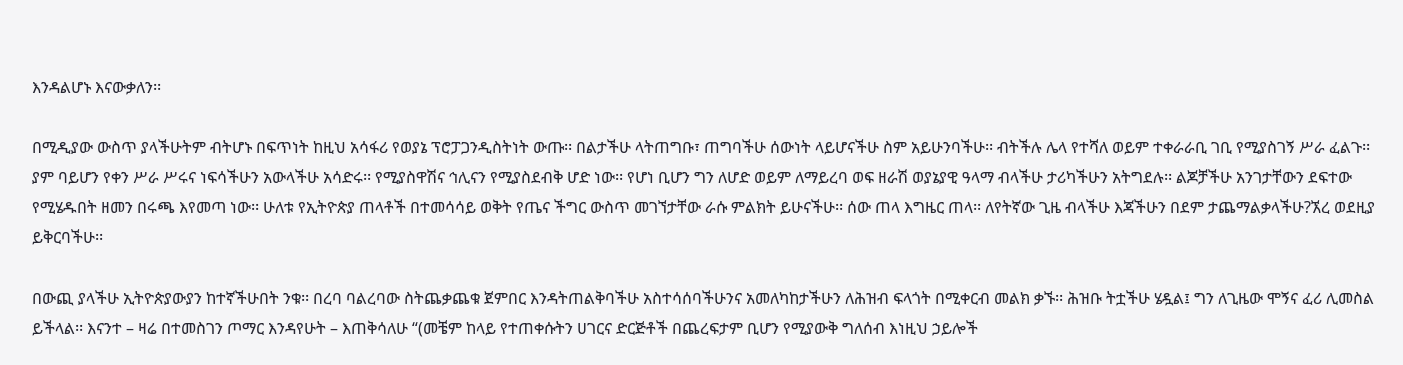እንዳልሆኑ እናውቃለን፡፡

በሚዲያው ውስጥ ያላችሁትም ብትሆኑ በፍጥነት ከዚህ አሳፋሪ የወያኔ ፕሮፓጋንዲስትነት ውጡ፡፡ በልታችሁ ላትጠግቡ፣ ጠግባችሁ ሰውነት ላይሆናችሁ ስም አይሁንባችሁ፡፡ ብትችሉ ሌላ የተሻለ ወይም ተቀራራቢ ገቢ የሚያስገኝ ሥራ ፈልጉ፡፡ ያም ባይሆን የቀን ሥራ ሥሩና ነፍሳችሁን አውላችሁ አሳድሩ፡፡ የሚያስዋሽና ኅሊናን የሚያስደብቅ ሆድ ነው፡፡ የሆነ ቢሆን ግን ለሆድ ወይም ለማይረባ ወፍ ዘራሽ ወያኔያዊ ዓላማ ብላችሁ ታሪካችሁን አትግደሉ፡፡ ልጆቻችሁ አንገታቸውን ደፍተው የሚሄዱበት ዘመን በሩጫ እየመጣ ነው፡፡ ሁለቱ የኢትዮጵያ ጠላቶች በተመሳሳይ ወቅት የጤና ችግር ውስጥ መገኘታቸው ራሱ ምልክት ይሁናችሁ፡፡ ሰው ጠላ እግዜር ጠላ፡፡ ለየትኛው ጊዜ ብላችሁ እጃችሁን በደም ታጨማልቃላችሁ?ኧረ ወደዚያ ይቅርባችሁ፡፡

በውጪ ያላችሁ ኢትዮጵያውያን ከተኛችሁበት ንቁ፡፡ በረባ ባልረባው ስትጨቃጨቁ ጀምበር እንዳትጠልቅባችሁ አስተሳሰባችሁንና አመለካከታችሁን ለሕዝብ ፍላጎት በሚቀርብ መልክ ቃኙ፡፡ ሕዝቡ ትቷችሁ ሄዷል፤ ግን ለጊዜው ሞኝና ፈሪ ሊመስል ይችላል፡፡ እናንተ – ዛሬ በተመስገን ጦማር እንዳየሁት – እጠቅሳለሁ “(መቼም ከላይ የተጠቀሱትን ሀገርና ድርጅቶች በጨረፍታም ቢሆን የሚያውቅ ግለሰብ እነዚህ ኃይሎች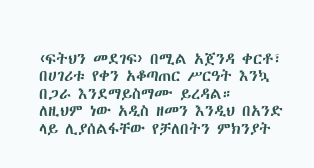‹ፍትህን መደገፍ› በሚል አጀንዳ ቀርቶ፣ በሀገሪቱ የቀን አቆጣጠር ሥርዓት እንኳ በጋራ እንደማይስማሙ ይረዳል። ለዚህም ነው አዲስ ዘመን እንዲህ በአንድ ላይ ሊያሰልፋቸው የቻለበትን ምክንያት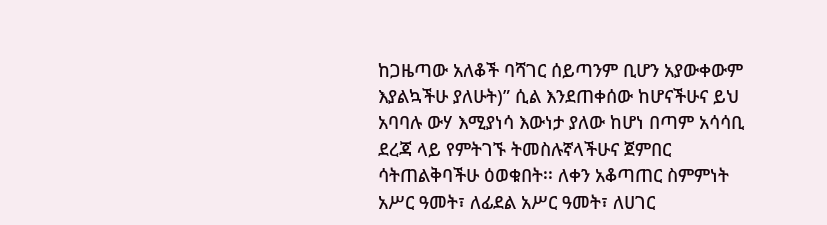ከጋዜጣው አለቆች ባሻገር ሰይጣንም ቢሆን አያውቀውም እያልኳችሁ ያለሁት)” ሲል እንደጠቀሰው ከሆናችሁና ይህ አባባሉ ውሃ እሚያነሳ እውነታ ያለው ከሆነ በጣም አሳሳቢ ደረጃ ላይ የምትገኙ ትመስሉኛላችሁና ጀምበር ሳትጠልቅባችሁ ዕወቁበት፡፡ ለቀን አቆጣጠር ስምምነት አሥር ዓመት፣ ለፊደል አሥር ዓመት፣ ለሀገር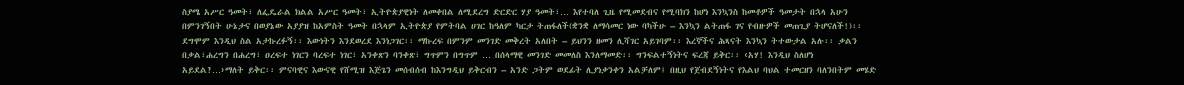ስያሜ አሥር ዓመት፣ ለፌዴራል ክልል አሥር ዓመት፣ ኢትዮጵያዊነት ለመቀበል ለሚደረግ ድርድር ሃያ ዓመት፣… እየተባለ ጊዜ የሚመደብና የሚባክን ከሆነ እንኳንስ ከመቶዎች ዓመታት በኋላ አሁን በምንገኝበት ሁኔታና በወያኔው አያያዝ ከአምስት ዓመት በኋላም ኢትዮጵያ የምትባል ሀገር ከዓለም ካርታ ትጠፋለች(ቋንቋ ለማሳመር ነው ባካችሁ – እንኳን ልትጠፋ ገና የብዙዎች መጠጊያ ትሆናለች!)፡፡ ደግሞም እንዲህ ስል አታኩረፉኝ፡፡ እውነትን እንደወረደ እንነጋገር፡፡ ማኩረፍ በምንም መንገድ መቅረት አለበት – ይህንን ዘመን ሊሻገር አይገባም፡፡ እረኞችና ሕጻናት እንኳን ትተውታል አሉ፡፡ ቃልን በቃል፣ሐረግን በሐረግ፣ ዐረፍተ ነገርን ባረፍተ ነገር፣ አንቀጽን ባንቀጽ፣ ግጥምን በግጥም … በሰላማዊ መንገድ መመለስ እንለማመድ፡፡ ግንፍልተኝነትና ፍረጃ ይቅር፡፡ ‹አሃ! እንዲህ ስለሆነ አይደል?…›ማለት ይቅር፡፡ ምናባዊና እውናዊ የሸሚዝ እጅጌን መሰብሰብ ከእንግዲህ ይቅርብን – አንድ ጋትም ወደፊት ሊያነቃንቀን አልቻለም፤ በዚህ የጀብደኝነትና የእልህ ባህል ተመርዘን ባለንበትም መሄድ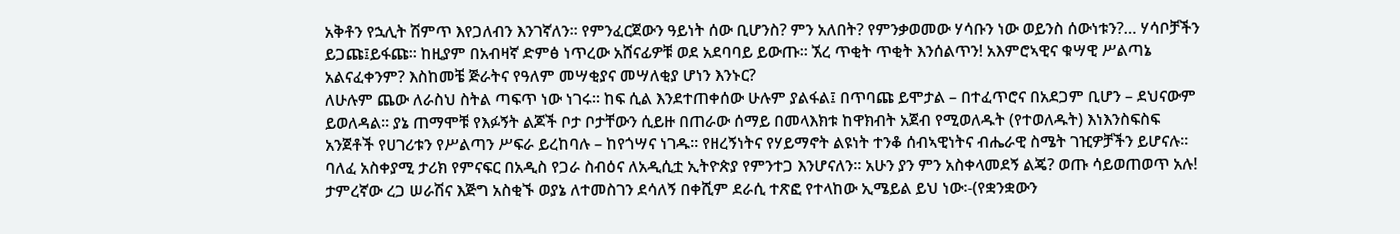አቅቶን የኋሊት ሽምጥ እየጋለብን እንገኛለን፡፡ የምንፈርጀውን ዓይነት ሰው ቢሆንስ? ምን አለበት? የምንቃወመው ሃሳቡን ነው ወይንስ ሰውነቱን?… ሃሳቦቻችን ይጋጩ፤ይፋጩ፡፡ ከዚያም በአብዛኛ ድምፅ ነጥረው አሸናፊዎቹ ወደ አደባባይ ይውጡ፡፡ ኧረ ጥቂት ጥቂት እንሰልጥን! አእምሮኣዊና ቁሣዊ ሥልጣኔ አልናፈቀንም? እስከመቼ ጅራትና የዓለም መሣቂያና መሣለቂያ ሆነን እንኑር?
ለሁሉም ጨው ለራስህ ስትል ጣፍጥ ነው ነገሩ፡፡ ከፍ ሲል እንደተጠቀሰው ሁሉም ያልፋል፤ በጥባጩ ይሞታል – በተፈጥሮና በአደጋም ቢሆን – ደህናውም ይወለዳል፡፡ ያኔ ጠማሞቹ የእፉኝት ልጆች ቦታ ቦታቸውን ሲይዙ በጠራው ሰማይ በመላእክቱ ከዋክብት አጀብ የሚወለዱት (የተወለዱት) እነእንስፍስፍ አንጀቶች የሀገሪቱን የሥልጣን ሥፍራ ይረከባሉ – ከየጎሣና ነገዱ፡፡ የዘረኝነትና የሃይማኖት ልዩነት ተንቆ ሰብኣዊነትና ብሔራዊ ስሜት ገዢዎቻችን ይሆናሉ፡፡ ባለፈ አስቀያሚ ታሪክ የምናፍር በአዲስ የጋራ ስብዕና ለአዲሲቷ ኢትዮጵያ የምንተጋ እንሆናለን፡፡ አሁን ያን ምን አስቀላመደኝ ልጄ? ወጡ ሳይወጠወጥ አሉ!
ታምረኛው ረጋ ሠራሽና እጅግ አስቂኙ ወያኔ ለተመስገን ደሳለኝ በቀሺም ደራሲ ተጽፎ የተላከው ኢሜይል ይህ ነው፡-(የቋንቋውን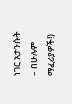ነገር አታንሱት – በሁሉም ማፈሪያዎች!)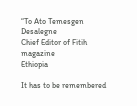“To Ato Temesgen Desalegne
Chief Editor of Fitih magazine
Ethiopia

It has to be remembered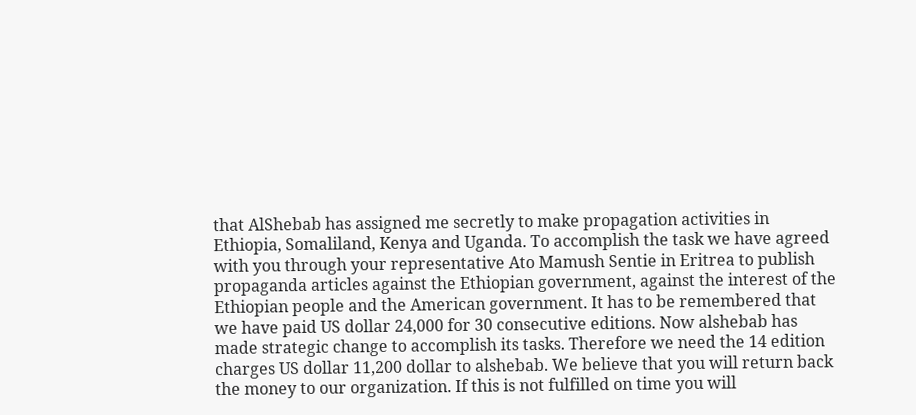that AlShebab has assigned me secretly to make propagation activities in Ethiopia, Somaliland, Kenya and Uganda. To accomplish the task we have agreed with you through your representative Ato Mamush Sentie in Eritrea to publish propaganda articles against the Ethiopian government, against the interest of the Ethiopian people and the American government. It has to be remembered that we have paid US dollar 24,000 for 30 consecutive editions. Now alshebab has made strategic change to accomplish its tasks. Therefore we need the 14 edition charges US dollar 11,200 dollar to alshebab. We believe that you will return back the money to our organization. If this is not fulfilled on time you will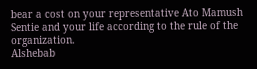bear a cost on your representative Ato Mamush Sentie and your life according to the rule of the organization.
Alshebab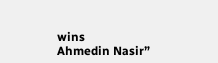wins
Ahmedin Nasir”